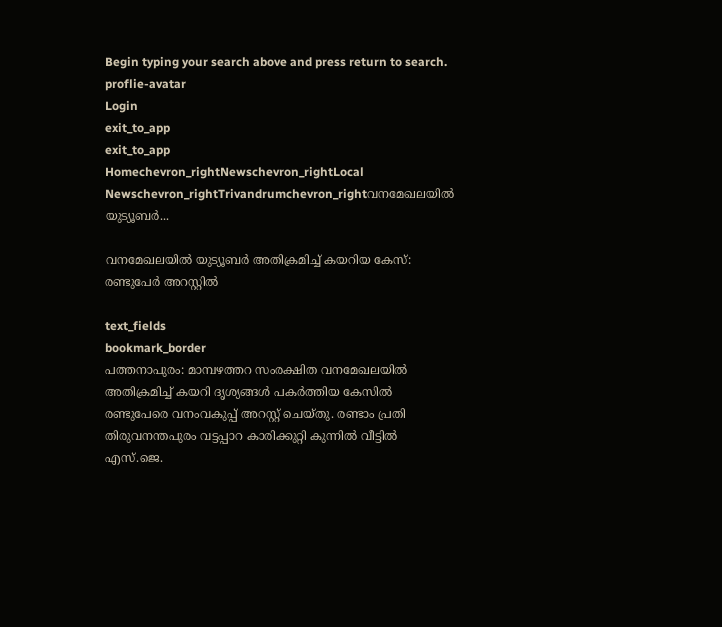Begin typing your search above and press return to search.
proflie-avatar
Login
exit_to_app
exit_to_app
Homechevron_rightNewschevron_rightLocal Newschevron_rightTrivandrumchevron_rightവനമേഖലയിൽ യുട്യൂബർ...

വനമേഖലയിൽ യുട്യൂബർ അതിക്രമിച്ച് കയറിയ കേസ്: രണ്ടുപേർ അറസ്റ്റിൽ

text_fields
bookmark_border
പത്തനാപുരം: മാമ്പഴത്തറ സംരക്ഷിത വനമേഖലയില്‍ അതിക്രമിച്ച് കയറി ദൃശ്യങ്ങള്‍ പകര്‍ത്തിയ കേസില്‍ രണ്ടുപേരെ വനംവകുപ്പ് അറസ്റ്റ് ചെയ്തു. രണ്ടാം പ്രതി തിരുവനന്തപുരം വട്ടപ്പാറ കാരിക്കുറ്റി കുന്നില്‍ വീട്ടില്‍ എസ്.ജെ.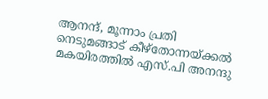ആനന്ദ്, മൂന്നാം പ്രതി നെടുമങ്ങാട് കീഴ്തോന്നയ്ക്കല്‍ മകയിരത്തില്‍ എസ്.പി അനന്ദു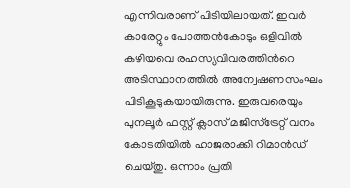എന്നിവരാണ് പിടിയിലായത്. ഇവര്‍ കാരേറ്റും പോത്തന്‍കോടും ഒളിവില്‍ കഴിയവെ രഹസ്യവിവരത്തിന്‍റെ അടിസ്ഥാനത്തില്‍ അന്വേഷണസംഘം പിടികൂടുകയായിരുന്നു. ഇരുവരെയും പുനലൂര്‍ ഫസ്റ്റ് ക്ലാസ് മജിസ്ട്രേറ്റ് വനം കോടതിയില്‍ ഹാജരാക്കി റിമാന്‍ഡ് ചെയ്തു. ഒന്നാം പ്രതി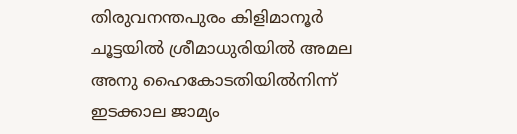തിരുവനന്തപുരം കിളിമാനൂർ ചൂട്ടയില്‍ ശ്രീമാധുരിയില്‍ അമല അനു ഹൈകോടതിയില്‍നിന്ന് ഇടക്കാല ജാമ്യം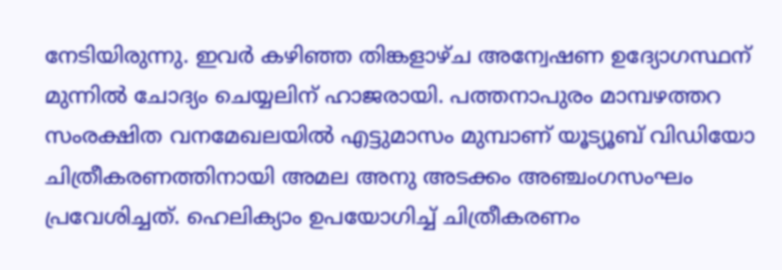നേടിയിരുന്നു. ഇവര്‍ കഴിഞ്ഞ തിങ്കളാഴ്ച അന്വേഷണ ഉദ്യോഗസ്ഥന് മുന്നില്‍ ചോദ്യം ചെയ്യലിന് ഹാജരായി. പത്തനാപുരം മാമ്പഴത്തറ സംരക്ഷിത വനമേഖലയില്‍ എട്ടുമാസം മുമ്പാണ് യൂട്യൂബ് വിഡിയോ ചിത്രീകരണത്തിനായി അമല അനു അടക്കം അഞ്ചംഗസംഘം പ്രവേശിച്ചത്. ഹെലിക്യാം ഉപയോഗിച്ച് ചിത്രീകരണം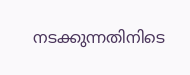നടക്കുന്നതിനിടെ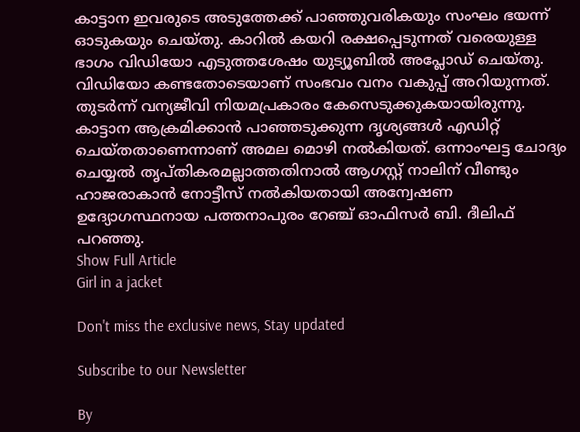കാട്ടാന ഇവരുടെ അടുത്തേക്ക് പാഞ്ഞുവരികയും സംഘം ഭയന്ന് ഓടുകയും ചെയ്തു. കാറില്‍ കയറി രക്ഷപ്പെടുന്നത് വരെയുള്ള ഭാഗം വിഡിയോ എടുത്തശേഷം യുട്യൂബിൽ അപ്ലോഡ് ചെയ്തു. വിഡിയോ കണ്ടതോടെയാണ് സംഭവം വനം വകുപ്പ് അറിയുന്നത്. തുടർന്ന് വന്യജീവി നിയമപ്രകാരം കേസെടുക്കുകയായിരുന്നു. കാട്ടാന ആക്രമിക്കാന്‍ പാഞ്ഞടുക്കുന്ന ദൃശ്യങ്ങള്‍ എഡിറ്റ് ചെയ്തതാണെന്നാണ് അമല മൊഴി നല്‍കിയത്. ഒന്നാംഘട്ട ചോദ്യം ചെയ്യല്‍ തൃപ്തികരമല്ലാത്തതിനാൽ ആഗസ്റ്റ് നാലിന് വീണ്ടും ഹാജരാകാന്‍ നോട്ടീസ് നല്‍കിയതായി അന്വേഷണ ഉദ്യോഗസ്ഥനായ പത്തനാപുരം റേഞ്ച് ഓഫിസര്‍ ബി. ദീലിഫ് പറഞ്ഞു.
Show Full Article
Girl in a jacket

Don't miss the exclusive news, Stay updated

Subscribe to our Newsletter

By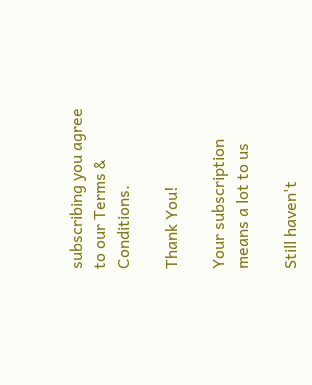subscribing you agree to our Terms & Conditions.

Thank You!

Your subscription means a lot to us

Still haven't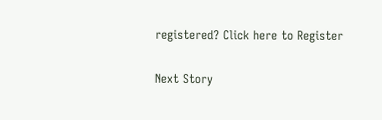registered? Click here to Register

Next Story